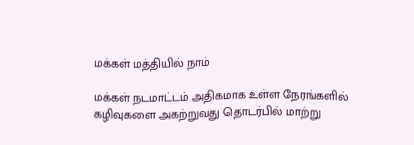மக்கள் மத்தியில் நாம்

மக்கள் நடமாட்டம் அதிகமாக உள்ள நேரங்களில் கழிவுகளை அகற்றுவது தொடர்பில் மாற்று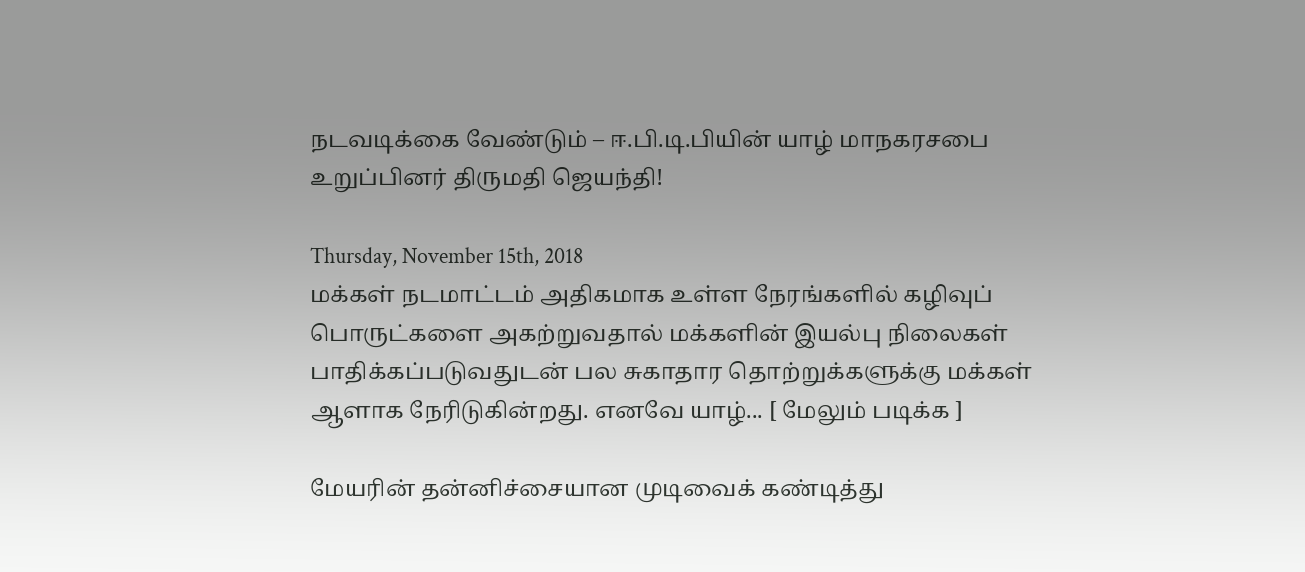நடவடிக்கை வேண்டும் – ஈ.பி.டி.பியின் யாழ் மாநகரசபை உறுப்பினர் திருமதி ஜெயந்தி!

Thursday, November 15th, 2018
மக்கள் நடமாட்டம் அதிகமாக உள்ள நேரங்களில் கழிவுப் பொருட்களை அகற்றுவதால் மக்களின் இயல்பு நிலைகள் பாதிக்கப்படுவதுடன் பல சுகாதார தொற்றுக்களுக்கு மக்கள் ஆளாக நேரிடுகின்றது. எனவே யாழ்... [ மேலும் படிக்க ]

மேயரின் தன்னிச்சையான முடிவைக் கண்டித்து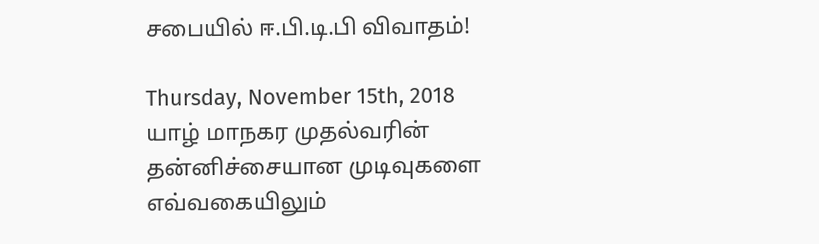சபையில் ஈ.பி.டி.பி விவாதம்!

Thursday, November 15th, 2018
யாழ் மாநகர முதல்வரின் தன்னிச்சையான முடிவுகளை எவ்வகையிலும்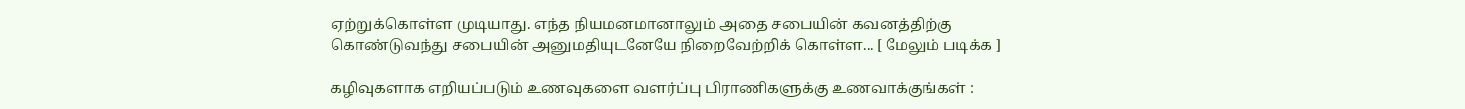ஏற்றுக்கொள்ள முடியாது. எந்த நியமனமானாலும் அதை சபையின் கவனத்திற்கு கொண்டுவந்து சபையின் அனுமதியுடனேயே நிறைவேற்றிக் கொள்ள... [ மேலும் படிக்க ]

கழிவுகளாக எறியப்படும் உணவுகளை வளர்ப்பு பிராணிகளுக்கு உணவாக்குங்கள் :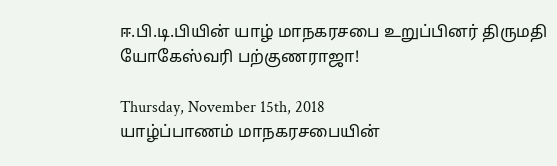ஈ.பி.டி.பியின் யாழ் மாநகரசபை உறுப்பினர் திருமதி யோகேஸ்வரி பற்குணராஜா!

Thursday, November 15th, 2018
யாழ்ப்பாணம் மாநகரசபையின்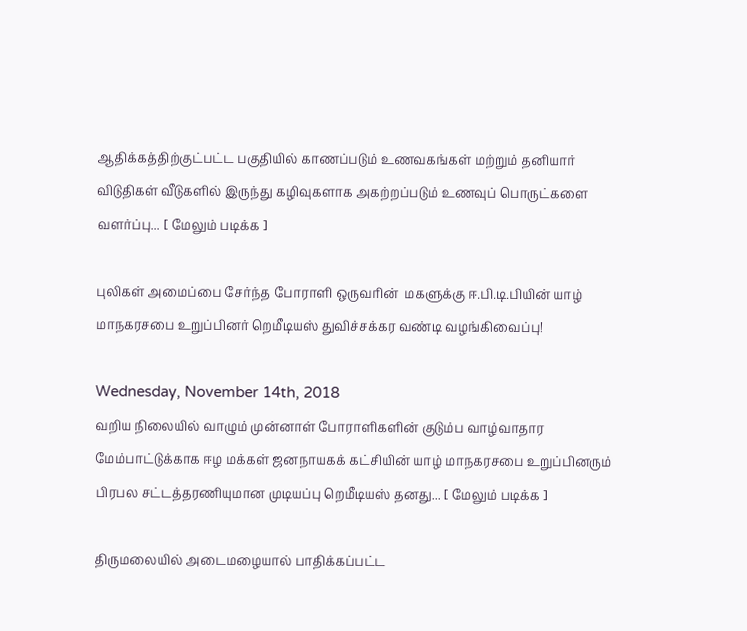ஆதிக்கத்திற்குட்பட்ட பகுதியில் காணப்படும் உணவகங்கள் மற்றும் தனியார் விடுதிகள் வீடுகளில் இருந்து கழிவுகளாக அகற்றப்படும் உணவுப் பொருட்களை வளர்ப்பு... [ மேலும் படிக்க ]

புலிகள் அமைப்பை சேர்ந்த போராளி ஒருவரின்  மகளுக்கு ஈ.பி.டி.பியின் யாழ் மாநகரசபை உறுப்பினர் றெமீடியஸ் துவிச்சக்கர வண்டி வழங்கிவைப்பு!

Wednesday, November 14th, 2018
வறிய நிலையில் வாழும் முன்னாள் போராளிகளின் குடும்ப வாழ்வாதார மேம்பாட்டுக்காக ஈழ மக்கள் ஜனநாயகக் கட்சியின் யாழ் மாநகரசபை உறுப்பினரும் பிரபல சட்டத்தரணியுமான முடியப்பு றெமீடியஸ் தனது... [ மேலும் படிக்க ]

திருமலையில் அடைமழையால் பாதிக்கப்பட்ட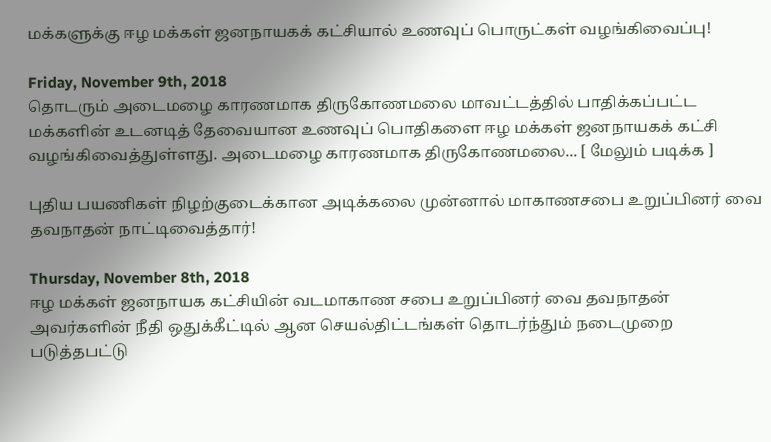மக்களுக்கு ஈழ மக்கள் ஜனநாயகக் கட்சியால் உணவுப் பொருட்கள் வழங்கிவைப்பு!

Friday, November 9th, 2018
தொடரும் அடைமழை காரணமாக திருகோணமலை மாவட்டத்தில் பாதிக்கப்பட்ட மக்களின் உடனடித் தேவையான உணவுப் பொதிகளை ஈழ மக்கள் ஜனநாயகக் கட்சி வழங்கிவைத்துள்ளது. அடைமழை காரணமாக திருகோணமலை... [ மேலும் படிக்க ]

புதிய பயணிகள் நிழற்குடைக்கான அடிக்கலை முன்னால் மாகாணசபை உறுப்பினர் வை தவநாதன் நாட்டிவைத்தார்!

Thursday, November 8th, 2018
ஈழ மக்கள் ஜனநாயக கட்சியின் வடமாகாண சபை உறுப்பினர் வை தவநாதன் அவர்களின் நீதி ஒதுக்கீட்டில் ஆன செயல்திட்டங்கள் தொடர்ந்தும் நடைமுறை படுத்தபட்டு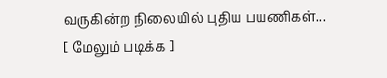வருகின்ற நிலையில் புதிய பயணிகள்... [ மேலும் படிக்க ]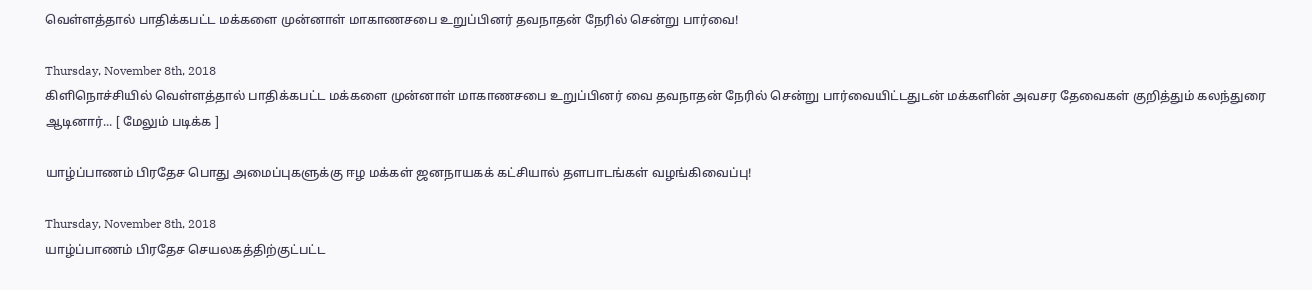வெள்ளத்தால் பாதிக்கபட்ட மக்களை முன்னாள் மாகாணசபை உறுப்பினர் தவநாதன் நேரில் சென்று பார்வை!

Thursday, November 8th, 2018
கிளிநொச்சியில் வெள்ளத்தால் பாதிக்கபட்ட மக்களை முன்னாள் மாகாணசபை உறுப்பினர் வை தவநாதன் நேரில் சென்று பார்வையிட்டதுடன் மக்களின் அவசர தேவைகள் குறித்தும் கலந்துரை ஆடினார்... [ மேலும் படிக்க ]

யாழ்ப்பாணம் பிரதேச பொது அமைப்புகளுக்கு ஈழ மக்கள் ஜனநாயகக் கட்சியால் தளபாடங்கள் வழங்கிவைப்பு!

Thursday, November 8th, 2018
யாழ்ப்பாணம் பிரதேச செயலகத்திற்குட்பட்ட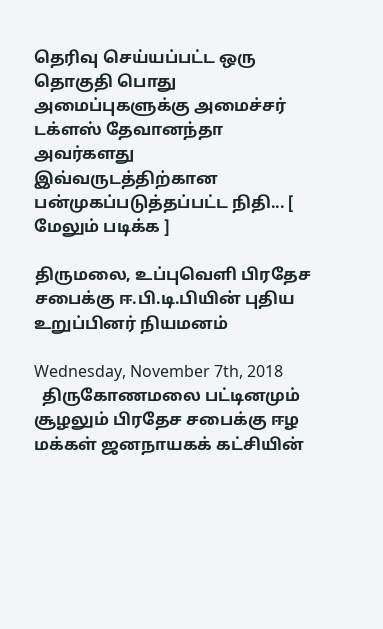தெரிவு செய்யப்பட்ட ஒரு தொகுதி பொது அமைப்புகளுக்கு அமைச்சர் டக்ளஸ் தேவானந்தா அவர்களது இவ்வருடத்திற்கான பன்முகப்படுத்தப்பட்ட நிதி... [ மேலும் படிக்க ]

திருமலை, உப்புவெளி பிரதேச சபைக்கு ஈ.பி.டி.பியின் புதிய உறுப்பினர் நியமனம்

Wednesday, November 7th, 2018
  திருகோணமலை பட்டினமும் சூழலும் பிரதேச சபைக்கு ஈழ மக்கள் ஜனநாயகக் கட்சியின்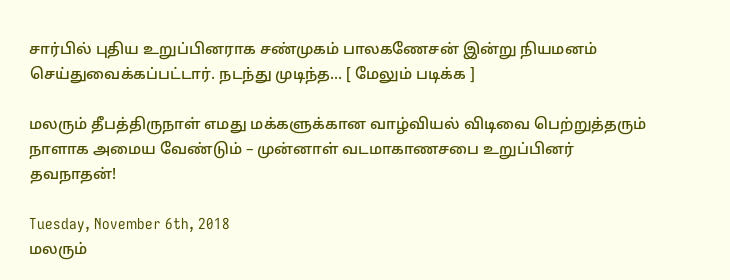சார்பில் புதிய உறுப்பினராக சண்முகம் பாலகணேசன் இன்று நியமனம் செய்துவைக்கப்பட்டார். நடந்து முடிந்த... [ மேலும் படிக்க ]

மலரும் தீபத்திருநாள் எமது மக்களுக்கான வாழ்வியல் விடிவை பெற்றுத்தரும் நாளாக அமைய வேண்டும் – முன்னாள் வடமாகாணசபை உறுப்பினர் தவநாதன்!

Tuesday, November 6th, 2018
மலரும்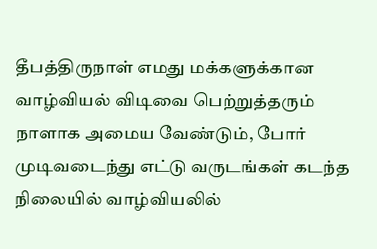தீபத்திருநாள் எமது மக்களுக்கான வாழ்வியல் விடிவை பெற்றுத்தரும் நாளாக அமைய வேண்டும், போர் முடிவடைந்து எட்டு வருடங்கள் கடந்த நிலையில் வாழ்வியலில்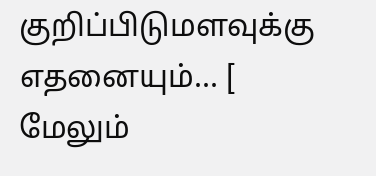குறிப்பிடுமளவுக்கு எதனையும்... [ மேலும்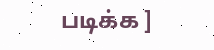படிக்க ]